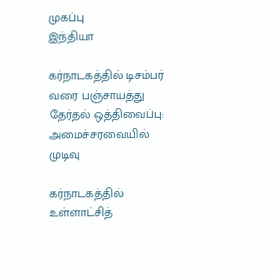முகப்பு
இந்தியா

கர்நாடகத்தில் டிசம்பர் வரை பஞ்சாயத்து தேர்தல் ஒத்திவைப்பு: அமைச்சரவையில் முடிவு

கர்நாடகத்தில் உள்ளாட்சித்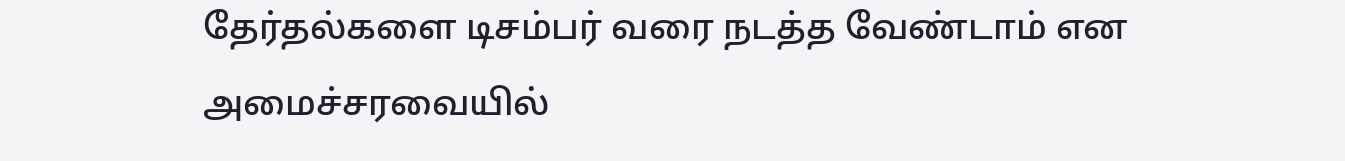தேர்தல்களை டிசம்பர் வரை நடத்த வேண்டாம் என அமைச்சரவையில்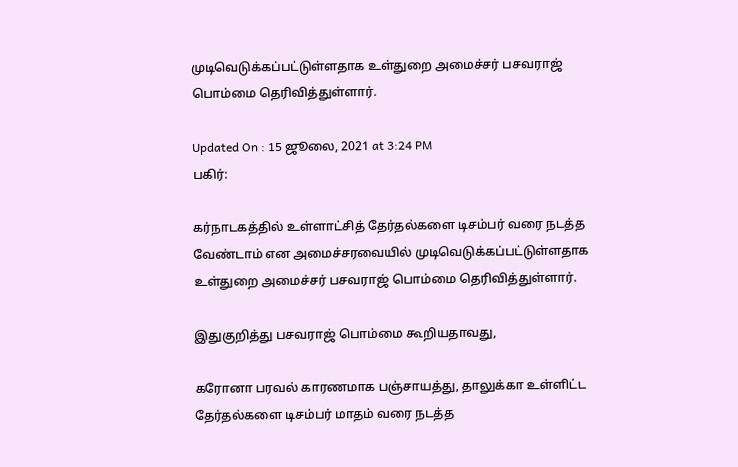முடிவெடுக்கப்பட்டுள்ளதாக உள்துறை அமைச்சர் பசவராஜ் பொம்மை தெரிவித்துள்ளார்.

Updated On : 15 ஜூலை, 2021 at 3:24 PM
பகிர்:

கர்நாடகத்தில் உள்ளாட்சித் தேர்தல்களை டிசம்பர் வரை நடத்த வேண்டாம் என அமைச்சரவையில் முடிவெடுக்கப்பட்டுள்ளதாக உள்துறை அமைச்சர் பசவராஜ் பொம்மை தெரிவித்துள்ளார்.

இதுகுறித்து பசவராஜ் பொம்மை கூறியதாவது,

கரோனா பரவல் காரணமாக பஞ்சாயத்து, தாலுக்கா உள்ளிட்ட தேர்தல்களை டிசம்பர் மாதம் வரை நடத்த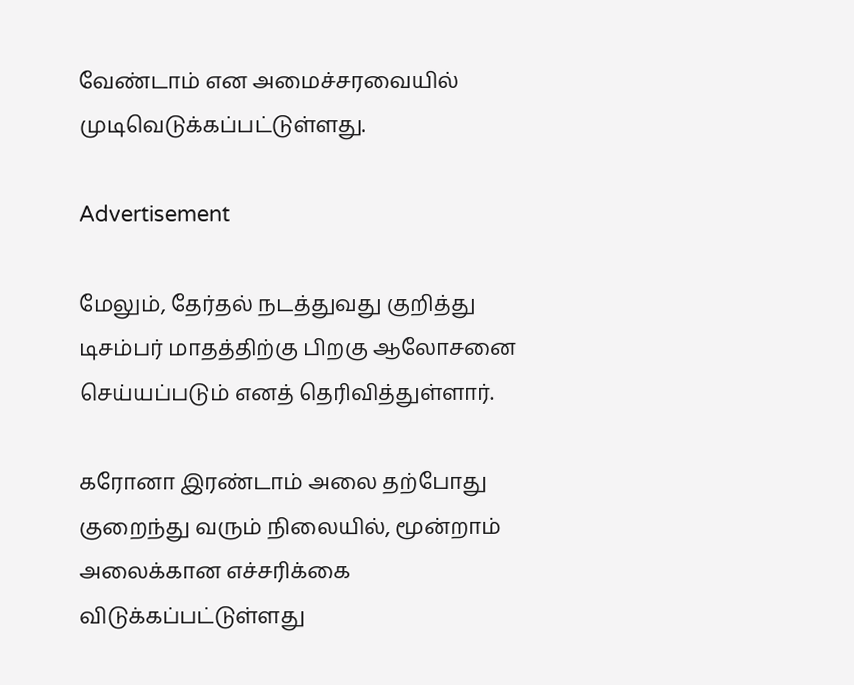வேண்டாம் என அமைச்சரவையில் முடிவெடுக்கப்பட்டுள்ளது.

Advertisement

மேலும், தேர்தல் நடத்துவது குறித்து டிசம்பர் மாதத்திற்கு பிறகு ஆலோசனை செய்யப்படும் எனத் தெரிவித்துள்ளார்.

கரோனா இரண்டாம் அலை தற்போது குறைந்து வரும் நிலையில், மூன்றாம் அலைக்கான எச்சரிக்கை விடுக்கப்பட்டுள்ளது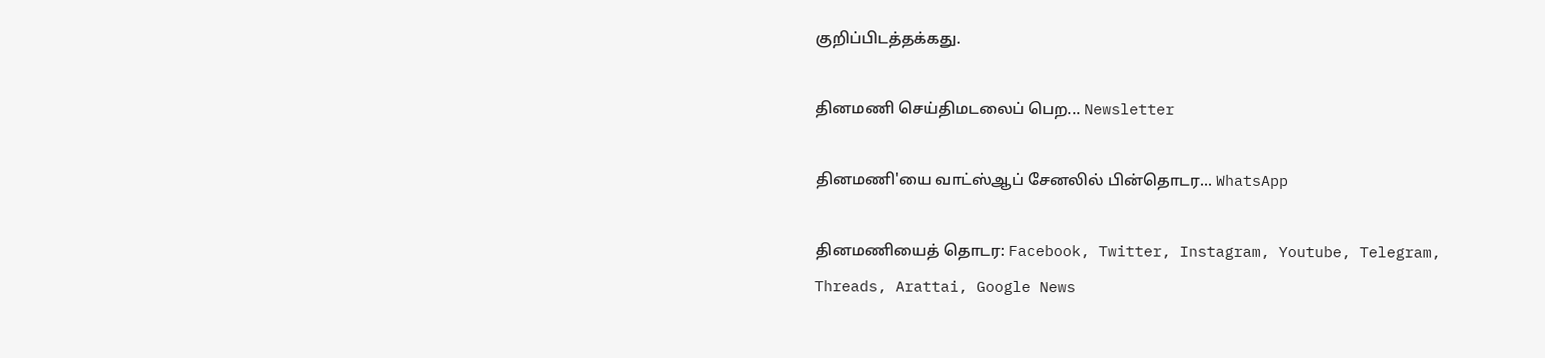குறிப்பிடத்தக்கது.

தினமணி செய்திமடலைப் பெற... Newsletter

தினமணி'யை வாட்ஸ்ஆப் சேனலில் பின்தொடர... WhatsApp

தினமணியைத் தொடர: Facebook, Twitter, Instagram, Youtube, Telegram, Threads, Arattai, Google News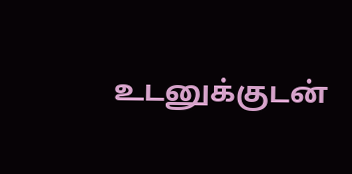உடனுக்குடன்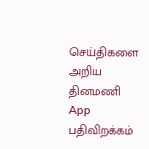செய்திகளை அறிய தினமணி App பதிவிறக்கம்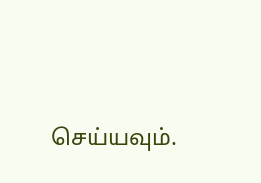செய்யவும்.